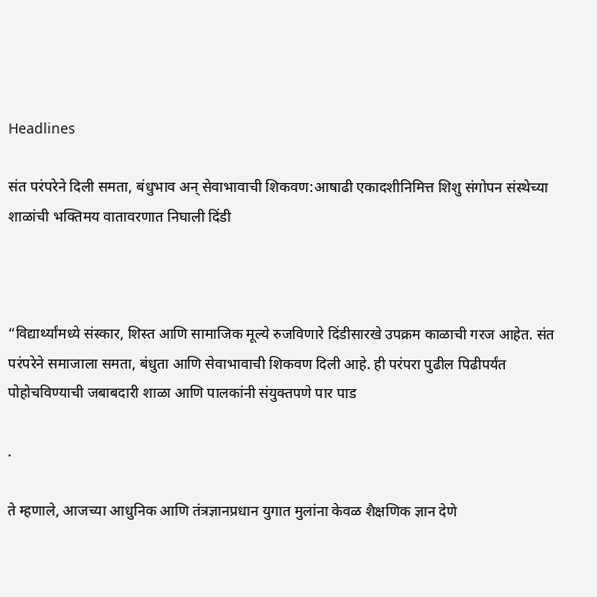Headlines

संत परंपरेने दिली समता, बंधुभाव अन् सेवाभावाची शिकवण:आषाढी एकादशीनिमित्त शिशु संगोपन संस्थेच्या शाळांची भक्तिमय वातावरणात निघाली दिंडी



“विद्यार्थ्यांमध्ये संस्कार, शिस्त आणि सामाजिक मूल्ये रुजविणारे दिंडीसारखे उपक्रम काळाची गरज आहेत. संत परंपरेने समाजाला समता, बंधुता आणि सेवाभावाची शिकवण दिली आहे. ही परंपरा पुढील पिढीपर्यंत पोहोचविण्याची जबाबदारी शाळा आणि पालकांनी संयुक्तपणे पार पाड

.

ते म्हणाले, आजच्या आधुनिक आणि तंत्रज्ञानप्रधान युगात मुलांना केवळ शैक्षणिक ज्ञान देणे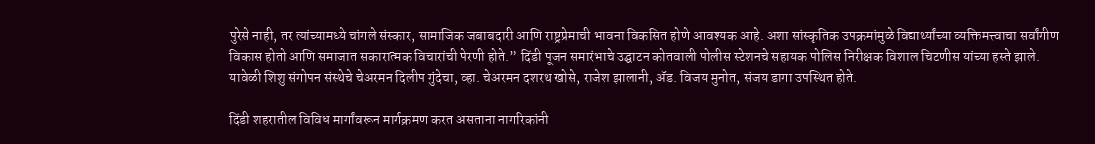पुरेसे नाही, तर त्यांच्यामध्ये चांगले संस्कार, सामाजिक जबाबदारी आणि राष्ट्रप्रेमाची भावना विकसित होणे आवश्यक आहे. अशा सांस्कृतिक उपक्रमांमुळे विद्यार्थ्यांच्या व्यक्तिमत्त्वाचा सर्वांगीण विकास होतो आणि समाजात सकारात्मक विचारांची पेरणी होते.” दिंडी पूजन समारंभाचे उद्घाटन कोतवाली पोलीस स्टेशनचे सहायक पोलिस निरीक्षक विशाल चिटणीस यांच्या हस्ते झाले. यावेळी शिशु संगोपन संस्थेचे चेअरमन दिलीप गुंदेचा, व्हा. चेअरमन दशरथ खोसे, राजेश झालानी, ॲड. विजय मुनोत, संजय डागा उपस्थित होते.

दिंडी शहरातील विविध मार्गांवरून मार्गक्रमण करत असताना नागरिकांनी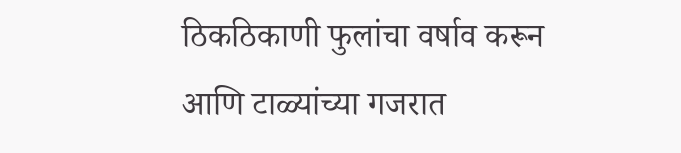ठिकठिकाणी फुलांचा वर्षाव करून आणि टाळ्यांच्या गजरात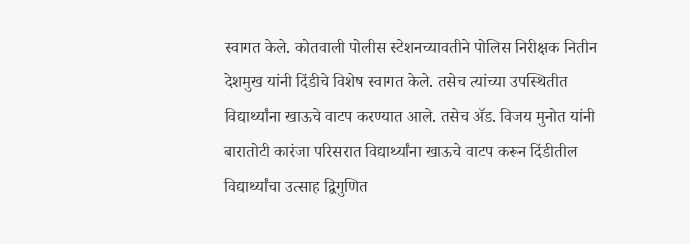स्वागत केले. कोतवाली पोलीस स्टेशनच्यावतीने पोलिस निरीक्षक नितीन देशमुख यांनी दिंडीचे विशेष स्वागत केले. तसेच त्यांच्या उपस्थितीत विद्यार्थ्यांना खाऊचे वाटप करण्यात आले. तसेच ॲड. विजय मुनोत यांनी बारातोटी कारंजा परिसरात विद्यार्थ्यांना खाऊचे वाटप करून दिंडीतील विद्यार्थ्यांचा उत्साह द्विगुणित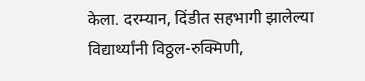केला. दरम्यान, दिंडीत सहभागी झालेल्या विद्यार्थ्यांनी विठ्ठल-रुक्मिणी,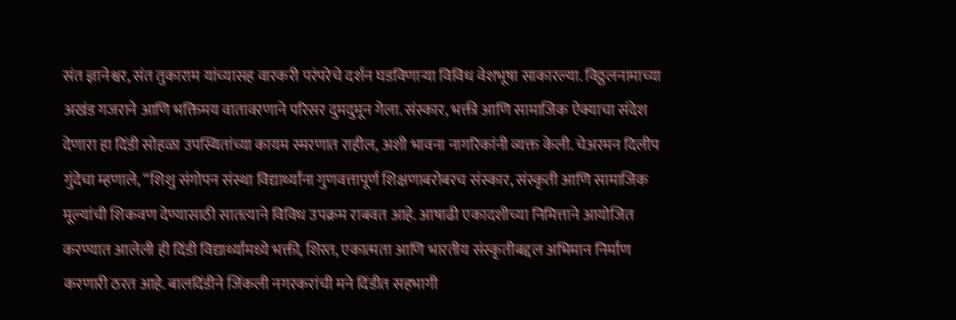संत ज्ञानेश्वर, संत तुकाराम यांच्यासह वारकरी परंपरेचे दर्शन घडविणाऱ्या विविध वेशभूषा साकारल्या. विठ्ठलनामाच्या अखंड गजराने आणि भक्तिमय वातावरणाने परिसर दुमदुमून गेला. संस्कार, भक्ती आणि सामाजिक ऐक्याचा संदेश देणारा हा दिंडी सोहळा उपस्थितांच्या कायम स्मरणात राहील, अशी भावना नागरिकांनी व्यक्त केली. चेअरमन दिलीप गुंदेचा म्हणाले, “शिशु संगोपन संस्था विद्यार्थ्यांना गुणवत्तापूर्ण शिक्षणाबरोबरच संस्कार, संस्कृती आणि सामाजिक मूल्यांची शिकवण देण्यासाठी सातत्याने विविध उपक्रम राबवत आहे. आषाढी एकादशीच्या निमित्ताने आयोजित करण्यात आलेली ही दिंडी विद्यार्थ्यांमध्ये भक्ती, शिस्त, एकात्मता आणि भारतीय संस्कृतीबद्दल अभिमान निर्माण करणारी ठरत आहे. बालदिंडीने जिंकली नगरकरांची मने दिंडीत सहभागी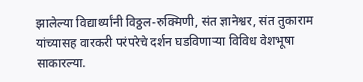झालेल्या विद्यार्थ्यांनी विठ्ठल-रुक्मिणी, संत ज्ञानेश्वर, संत तुकाराम यांच्यासह वारकरी परंपरेचे दर्शन घडविणाऱ्या विविध वेशभूषा साकारल्या.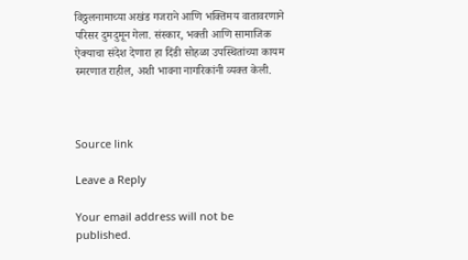विठ्ठलनामाच्या अखंड गजराने आणि भक्तिमय वातावरणाने परिसर दुमदुमून गेला. संस्कार, भक्ती आणि सामाजिक ऐक्याचा संदेश देणारा हा दिंडी सोहळा उपस्थितांच्या कायम स्मरणात राहील, अशी भावना नागरिकांनी व्यक्त केली.



Source link

Leave a Reply

Your email address will not be published.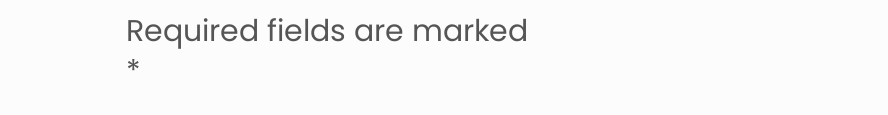Required fields are marked *